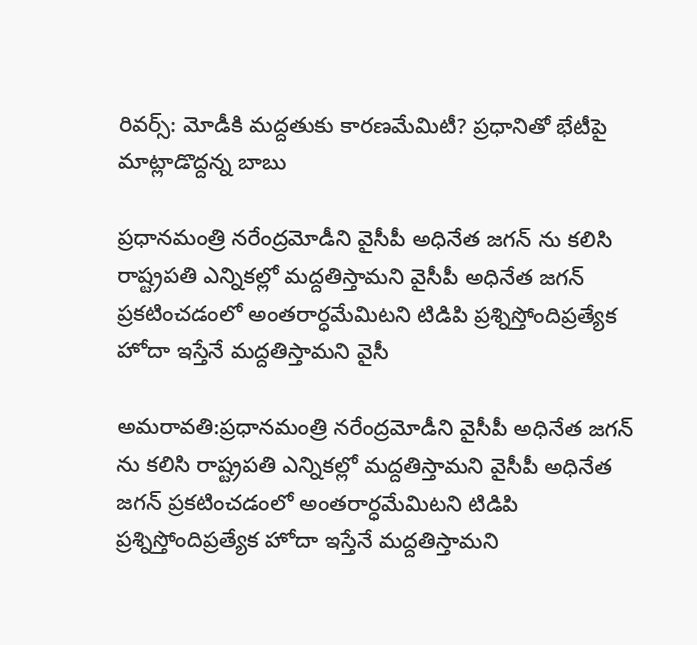రివర్స్: మోడీకి మద్దతుకు కారణమేమిటీ? ప్రధానితో భేటీపై మాట్లాడొద్దన్న బాబు

ప్రధానమంత్రి నరేంద్రమోడీని వైసీపీ అధినేత జగన్ ను కలిసి రాష్ట్రపతి ఎన్నికల్లో మద్దతిస్తామని వైసీపీ అధినేత జగన్ ప్రకటించడంలో అంతరార్ధమేమిటని టిడిపి ప్రశ్నిస్తోందిప్రత్యేక హోదా ఇస్తేనే మద్దతిస్తామని వైసీ

అమరావతి:ప్రధానమంత్రి నరేంద్రమోడీని వైసీపీ అధినేత జగన్ ను కలిసి రాష్ట్రపతి ఎన్నికల్లో మద్దతిస్తామని వైసీపీ అధినేత జగన్ ప్రకటించడంలో అంతరార్ధమేమిటని టిడిపి ప్రశ్నిస్తోందిప్రత్యేక హోదా ఇస్తేనే మద్దతిస్తామని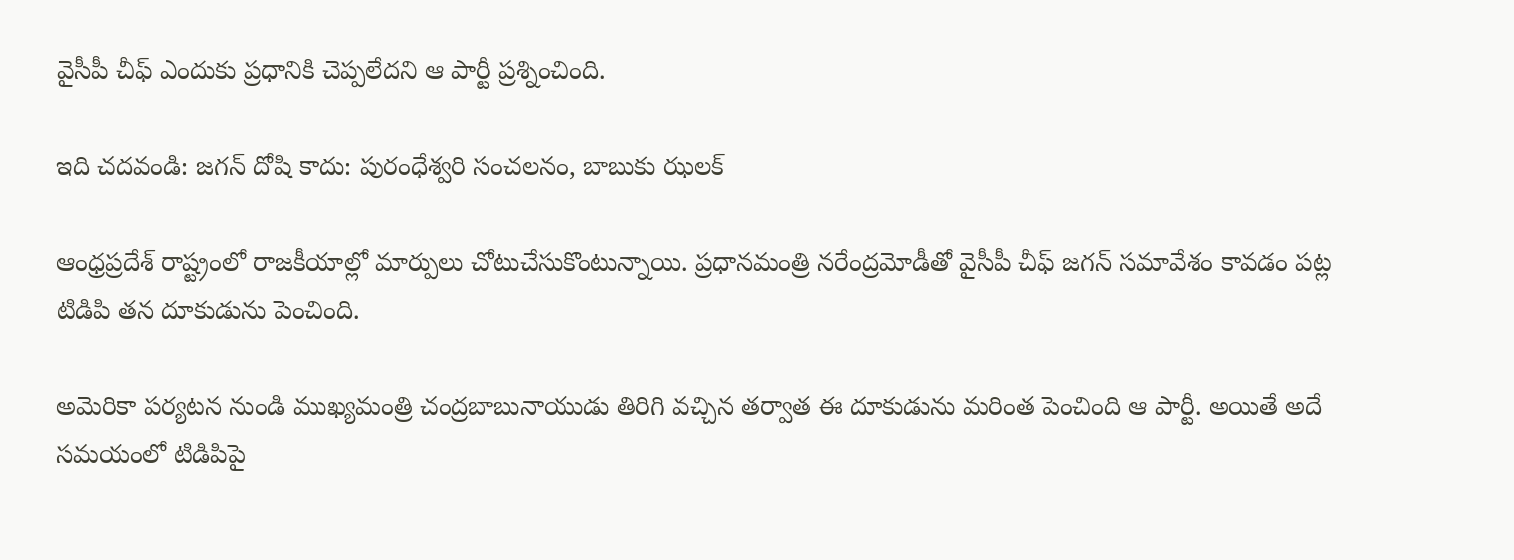వైసీపీ చీఫ్ ఎందుకు ప్రధానికి చెప్పలేదని ఆ పార్టీ ప్రశ్నించింది.

ఇది చదవండి: జగన్ దోషి కాదు: పురంధేశ్వరి సంచలనం, బాబుకు ఝలక్

ఆంధ్రప్రదేశ్ రాష్ట్రంలో రాజకీయాల్లో మార్పులు చోటుచేసుకొంటున్నాయి. ప్రధానమంత్రి నరేంద్రమోడీతో వైసీపీ చీఫ్ జగన్ సమావేశం కావడం పట్ల టిడిపి తన దూకుడును పెంచింది.

అమెరికా పర్యటన నుండి ముఖ్యమంత్రి చంద్రబాబునాయుడు తిరిగి వచ్చిన తర్వాత ఈ దూకుడును మరింత పెంచింది ఆ పార్టీ. అయితే అదే సమయంలో టిడిపిపై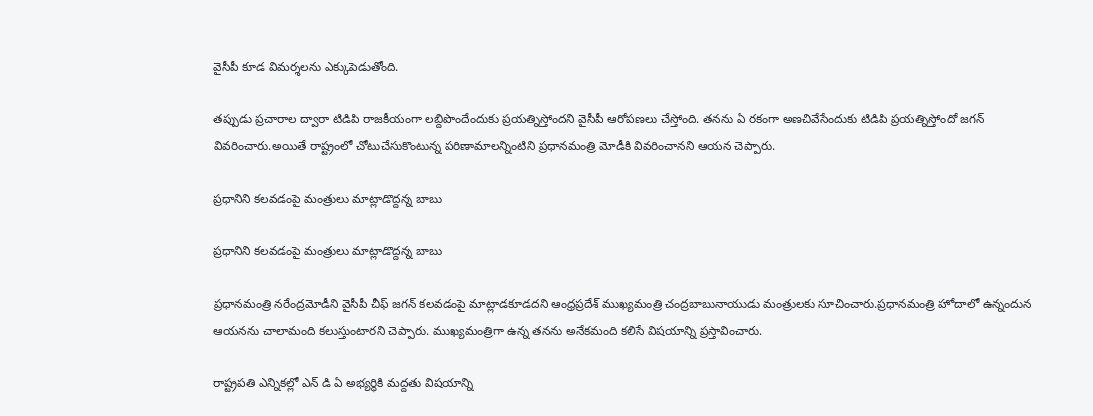వైసీపీ కూడ విమర్శలను ఎక్కుపెడుతోంది.

తప్పుడు ప్రచారాల ద్వారా టిడిపి రాజకీయంగా లబ్దిపొందేందుకు ప్రయత్నిస్తోందని వైసీపీ ఆరోపణలు చేస్తోంది. తనను ఏ రకంగా అణచివేసేందుకు టిడిపి ప్రయత్నిస్తోందో జగన్ వివరించారు.అయితే రాష్ట్రంలో చోటుచేసుకొంటున్న పరిణామాలన్నింటిని ప్రధానమంత్రి మోడీకి వివరించానని ఆయన చెప్పారు.

ప్రధానిని కలవడంపై మంత్రులు మాట్లాడొద్దన్న బాబు

ప్రధానిని కలవడంపై మంత్రులు మాట్లాడొద్దన్న బాబు

ప్రధానమంత్రి నరేంద్రమోడీని వైసీపీ చీఫ్ జగన్ కలవడంపై మాట్లాడకూడదని ఆంధ్రప్రదేశ్ ముఖ్యమంత్రి చంద్రబాబునాయుడు మంత్రులకు సూచించారు.ప్రధానమంత్రి హోదాలో ఉన్నందున ఆయనను చాలామంది కలుస్తుంటారని చెప్పారు. ముఖ్యమంత్రిగా ఉన్న తనను అనేకమంది కలిసే విషయాన్ని ప్రస్తావించారు.

రాష్ట్రపతి ఎన్నికల్లో ఎన్ డి ఏ అభ్యర్థికి మద్దతు విషయాన్ని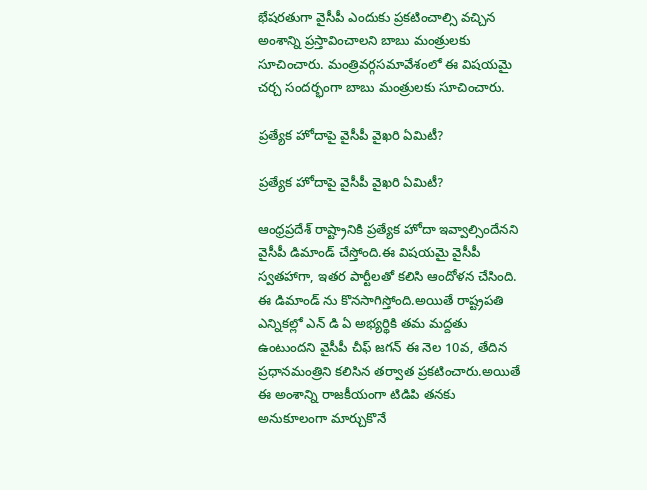భేషరతుగా వైసీపీ ఎందుకు ప్రకటించాల్సి వచ్చిన అంశాన్ని ప్రస్తావించాలని బాబు మంత్రులకు సూచించారు. మంత్రివర్గసమావేశంలో ఈ విషయమై చర్చ సందర్భంగా బాబు మంత్రులకు సూచించారు.

ప్రత్యేక హోదాపై వైసీపీ వైఖరి ఏమిటీ?

ప్రత్యేక హోదాపై వైసీపీ వైఖరి ఏమిటీ?

ఆంధ్రప్రదేశ్ రాష్ట్రానికి ప్రత్యేక హోదా ఇవ్వాల్సిందేనని వైసీపీ డిమాండ్ చేస్తోంది.ఈ విషయమై వైసీపీ స్వతహాగా, ఇతర పార్టీలతో కలిసి ఆందోళన చేసింది. ఈ డిమాండ్ ను కొనసాగిస్తోంది.అయితే రాష్ట్రపతి ఎన్నికల్లో ఎన్ డి ఏ అభ్యర్థికి తమ మద్దతు ఉంటుందని వైసీపీ చీఫ్ జగన్ ఈ నెల 10వ, తేదిన ప్రధానమంత్రిని కలిసిన తర్వాత ప్రకటించారు.అయితే ఈ అంశాన్ని రాజకీయంగా టిడిపి తనకు అనుకూలంగా మార్చుకొనే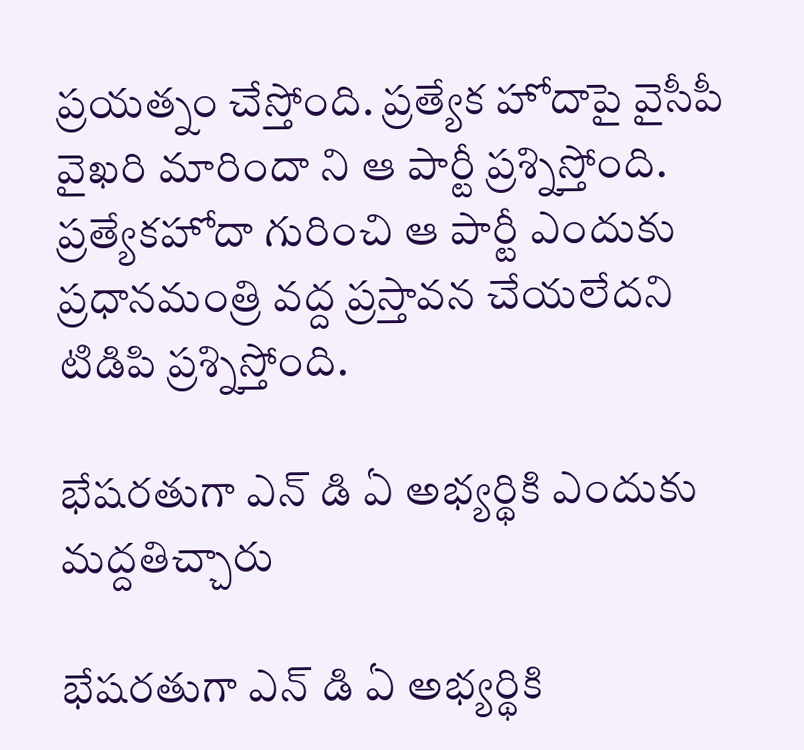ప్రయత్నం చేస్తోంది. ప్రత్యేక హోదాపై వైసీపీ వైఖరి మారిందా ని ఆ పార్టీ ప్రశ్నిస్తోంది. ప్రత్యేకహోదా గురించి ఆ పార్టీ ఎందుకు ప్రధానమంత్రి వద్ద ప్రస్తావన చేయలేదని టిడిపి ప్రశ్నిస్తోంది.

భేషరతుగా ఎన్ డి ఏ అభ్యర్థికి ఎందుకు మద్దతిచ్చారు

భేషరతుగా ఎన్ డి ఏ అభ్యర్థికి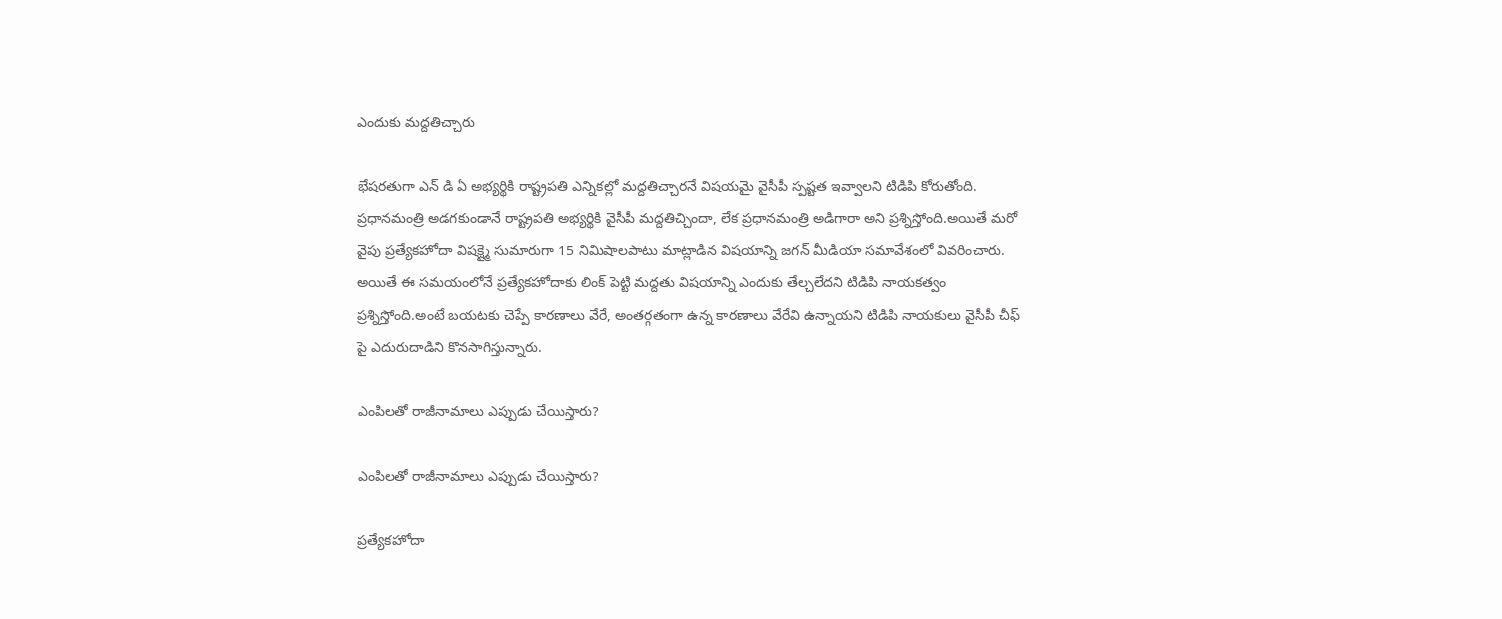ఎందుకు మద్దతిచ్చారు

భేషరతుగా ఎన్ డి ఏ అభ్యర్థికి రాష్ట్రపతి ఎన్నికల్లో మద్దతిచ్చారనే విషయమై వైసీపీ స్పష్టత ఇవ్వాలని టిడిపి కోరుతోంది. ప్రధానమంత్రి అడగకుండానే రాష్ట్రపతి అభ్యర్థికి వైసీపీ మద్దతిచ్చిందా, లేక ప్రధానమంత్రి అడిగారా అని ప్రశ్నిస్తోంది.అయితే మరో వైపు ప్రత్యేకహోదా విషక్ష్మై సుమారుగా 15 నిమిషాలపాటు మాట్లాడిన విషయాన్ని జగన్ మీడియా సమావేశంలో వివరించారు. అయితే ఈ సమయంలోనే ప్రత్యేకహోదాకు లింక్ పెట్టి మద్దతు విషయాన్ని ఎందుకు తేల్చలేదని టిడిపి నాయకత్వం ప్రశ్నిస్తోంది.అంటే బయటకు చెప్పే కారణాలు వేరే, అంతర్గతంగా ఉన్న కారణాలు వేరేవి ఉన్నాయని టిడిపి నాయకులు వైసీపీ చీఫ్ పై ఎదురుదాడిని కొనసాగిస్తున్నారు.

ఎంపిలతో రాజీనామాలు ఎప్పుడు చేయిస్తారు?

ఎంపిలతో రాజీనామాలు ఎప్పుడు చేయిస్తారు?

ప్రత్యేకహోదా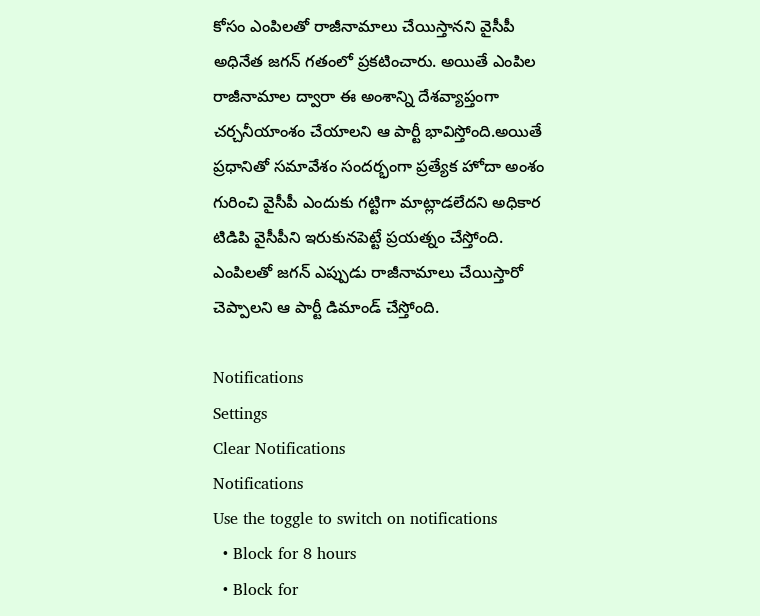కోసం ఎంపిలతో రాజీనామాలు చేయిస్తానని వైసీపీ అధినేత జగన్ గతంలో ప్రకటించారు. అయితే ఎంపిల రాజీనామాల ద్వారా ఈ అంశాన్ని దేశవ్యాప్తంగా చర్చనీయాంశం చేయాలని ఆ పార్టీ భావిస్తోంది.అయితే ప్రధానితో సమావేశం సందర్భంగా ప్రత్యేక హోదా అంశం గురించి వైసీపీ ఎందుకు గట్టిగా మాట్లాడలేదని అధికార టిడిపి వైసీపీని ఇరుకునపెట్టే ప్రయత్నం చేస్తోంది. ఎంపిలతో జగన్ ఎప్పుడు రాజీనామాలు చేయిస్తారో చెప్పాలని ఆ పార్టీ డిమాండ్ చేస్తోంది.

Notifications
Settings
Clear Notifications
Notifications
Use the toggle to switch on notifications
  • Block for 8 hours
  • Block for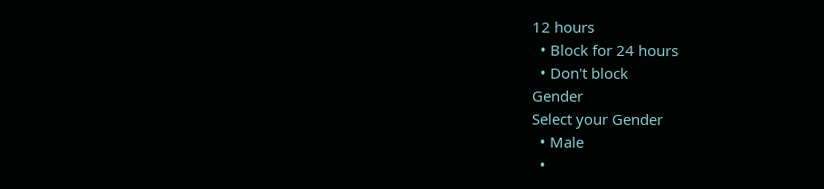12 hours
  • Block for 24 hours
  • Don't block
Gender
Select your Gender
  • Male
  •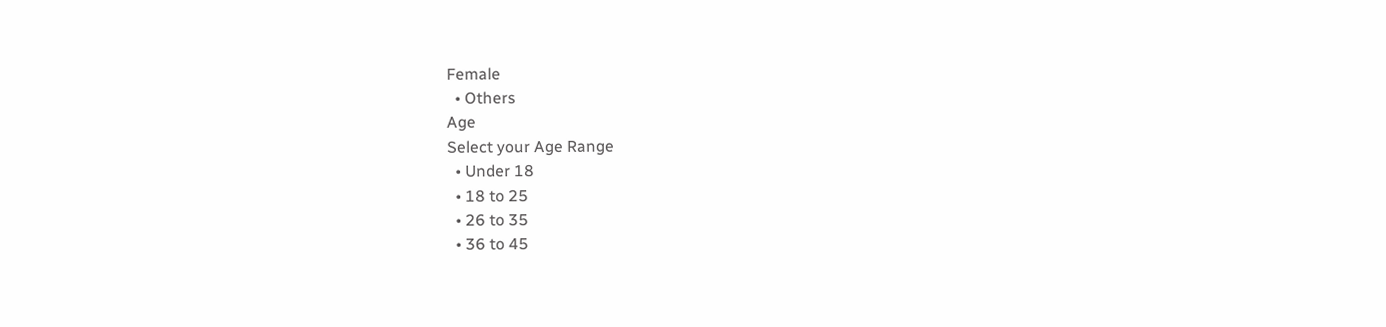Female
  • Others
Age
Select your Age Range
  • Under 18
  • 18 to 25
  • 26 to 35
  • 36 to 45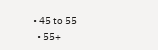• 45 to 55
  • 55+